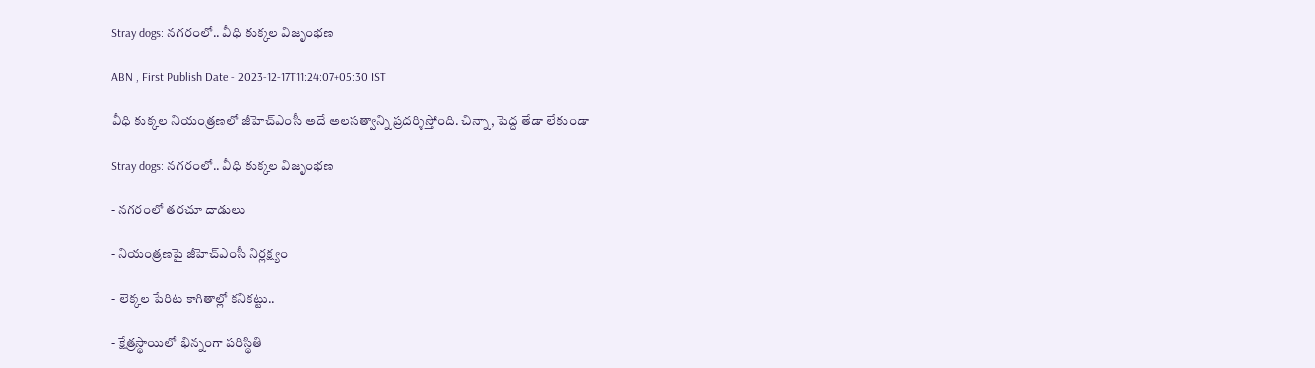Stray dogs: నగరంలో.. వీధి కుక్కల విజృంభణ

ABN , First Publish Date - 2023-12-17T11:24:07+05:30 IST

వీధి కుక్కల నియంత్రణలో జీహెచ్‌ఎంసీ అదే అలసత్వాన్ని ప్రదర్శిస్తోంది. చిన్నా, పెద్ద తేడా లేకుండా

Stray dogs: నగరంలో.. వీధి కుక్కల విజృంభణ

- నగరంలో తరచూ దాడులు

- నియంత్రణపై జీహెచ్‌ఎంసీ నిర్లక్ష్యం

- లెక్కల పేరిట కాగితాల్లో కనికట్టు..

- క్షేత్రస్థాయిలో భిన్నంగా పరిస్థితి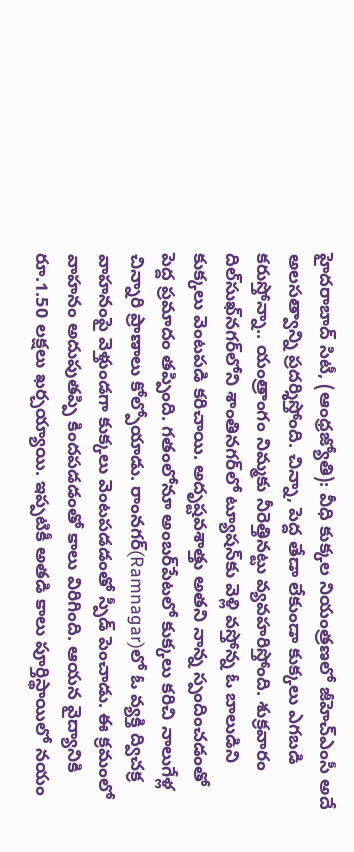హైదరాబాద్‌ సిటీ, (ఆంధ్రజ్యోతి): వీధి కుక్కల నియంత్రణలో జీహెచ్‌ఎంసీ అదే అలసత్వాన్ని ప్రదర్శిస్తోంది. చిన్నా, పెద్ద తేడా లేకుండా కుక్కలు ఎగబడి కరుస్తోన్నా.. యంత్రాంగం నిమ్మకు నీరెత్తినట్టు వ్యవహరిస్తోంది. శుక్రవారం దిల్‌సుఖ్‌నగర్‌లోని శాంతినగర్‌లో ట్యూషన్‌కు వెళ్లి వస్తోన్న ఓ బాలుడిని కుక్కలు వెంటపడి కరిచాయి. అదృష్టవశాత్తు అతని నాన్న స్పందించడంతో పెద్ద ప్రమాదం తప్పింది. గతంలోనూ అంబర్‌పేటలో కుక్కలు కరిచి నాలుగేళ్ల చిన్నారి ప్రాణాలు కోల్పోయాడు. రాంనగర్‌(Ramnagar)లో ఓ వ్యక్తి ద్విచక్ర వాహనంపై వెళ్తుండగా కుక్కలు వెంటపడడంతో స్పీడ్‌ పెంచాడు. ఈ క్రమంలో వాహనం అదుపుతప్పి కిందపడడంతో కాలు విరిగింది. ఆయన వైద్యానికి రూ.1.50 లక్షలు ఖర్చయ్యాయి. ఇప్పటికీ అతడి కాలు పూర్తిస్థాయిలో నయం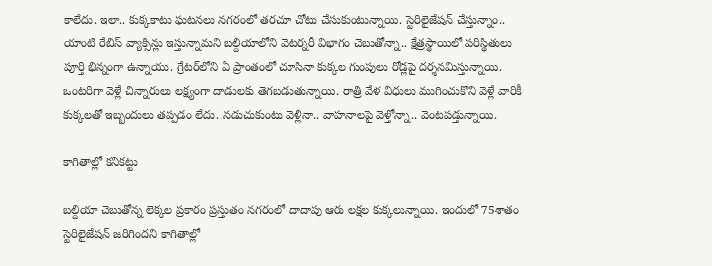కాలేదు. ఇలా.. కుక్కకాటు ఘటనలు నగరంలో తరచూ చోటు చేసుకుంటున్నాయి. స్టెరిలైజేషన్‌ చేస్తున్నాం.. యాంటి రేబిస్‌ వ్యాక్సిన్లు ఇస్తున్నామని బల్దియాలోని వెటర్నరీ విభాగం చెబుతోన్నా.. క్షేత్రస్థాయిలో పరిస్థితులు పూర్తి భిన్నంగా ఉన్నాయు. గ్రేటర్‌లోని ఏ ప్రాంతంలో చూసినా కుక్కల గుంపులు రోడ్లపై దర్శనమిస్తున్నాయి. ఒంటరిగా వెళ్లే చిన్నారులు లక్ష్యంగా దాడులకు తెగబడుతున్నాయి. రాత్రి వేళ విధులు ముగించుకొని వెళ్లే వారికీ కుక్కలతో ఇబ్బందులు తప్పడం లేదు. నడుచుకుంటు వెళ్లినా.. వాహనాలపై వెళ్తోన్నా.. వెంటపడ్తున్నాయి.

కాగితాల్లో కనికట్టు

బల్దియా చెబుతోన్న లెక్కల ప్రకారం ప్రస్తుతం నగరంలో దాదాపు ఆరు లక్షల కుక్కలున్నాయి. ఇందులో 75శాతం స్టెరిలైజేషన్‌ జరిగిందని కాగితాల్లో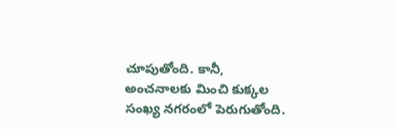చూపుతోంది. కానీ, అంచనాలకు మించి కుక్కల సంఖ్య నగరంలో పెరుగుతోంది.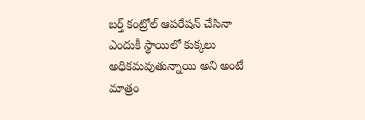బర్త్‌ కంట్రోల్‌ ఆపరేషన్‌ చేసినా ఎందుకీ స్థాయిలో కుక్కలు అధికమవుతున్నాయి అని అంటే మాత్రం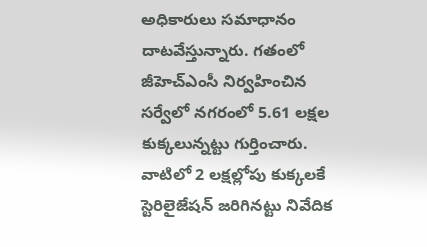అధికారులు సమాధానం దాటవేస్తున్నారు. గతంలో జీహెచ్‌ఎంసీ నిర్వహించిన సర్వేలో నగరంలో 5.61 లక్షల కుక్కలున్నట్టు గుర్తించారు. వాటిలో 2 లక్షల్లోపు కుక్కలకే స్టెరిలైజేషన్‌ జరిగినట్టు నివేదిక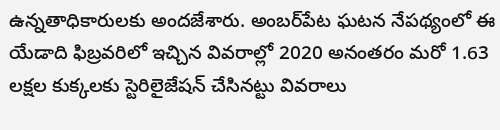ఉన్నతాధికారులకు అందజేశారు. అంబర్‌పేట ఘటన నేపథ్యంలో ఈ యేడాది ఫిబ్రవరిలో ఇచ్చిన వివరాల్లో 2020 అనంతరం మరో 1.63 లక్షల కుక్కలకు స్టెరిలైజేషన్‌ చేసినట్టు వివరాలు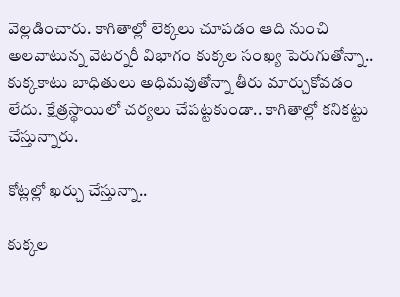వెల్లడించారు. కాగితాల్లో లెక్కలు చూపడం ఆది నుంచి అలవాటున్న వెటర్నరీ విభాగం కుక్కల సంఖ్య పెరుగుతోన్నా.. కుక్కకాటు బాధితులు అధిమవుతోన్నా తీరు మార్చుకోవడం లేదు. క్షేత్రస్థాయిలో చర్యలు చేపట్టకుండా.. కాగితాల్లో కనికట్టు చేస్తున్నారు.

కోట్లల్లో ఖర్చు చేస్తున్నా..

కుక్కల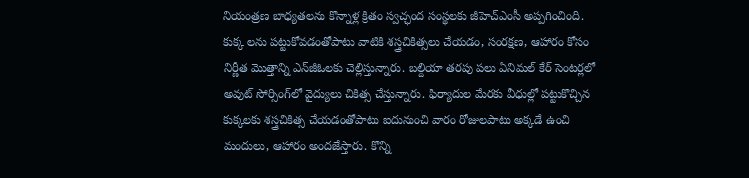నియంత్రణ బాధ్యతలను కొన్నాళ్ల క్రితం స్వచ్ఛంద సంస్థలకు జీహెచ్‌ఎంసీ అప్పగించింది. కుక్క లను పట్టుకోవడంతోపాటు వాటికి శస్త్రచికిత్సలు చేయడం, సంరక్షణ, ఆహారం కోసం నిర్ణీత మొత్తాన్ని ఎన్‌జీఓలకు చెల్లిస్తున్నారు. బల్దియా తరపు పలు ఏనిమల్‌ కేర్‌ సెంటర్లలో అవుట్‌ సోర్సింగ్‌లో వైద్యులు చికిత్స చేస్తున్నారు. ఫిర్యాదుల మేరకు వీధుల్లో పట్టుకొచ్చిన కుక్కలకు శస్త్రచికిత్స చేయడంతోపాటు ఐదునుంచి వారం రోజులపాటు అక్కడే ఉంచి మందులు, ఆహారం అందజేస్తారు. కొన్ని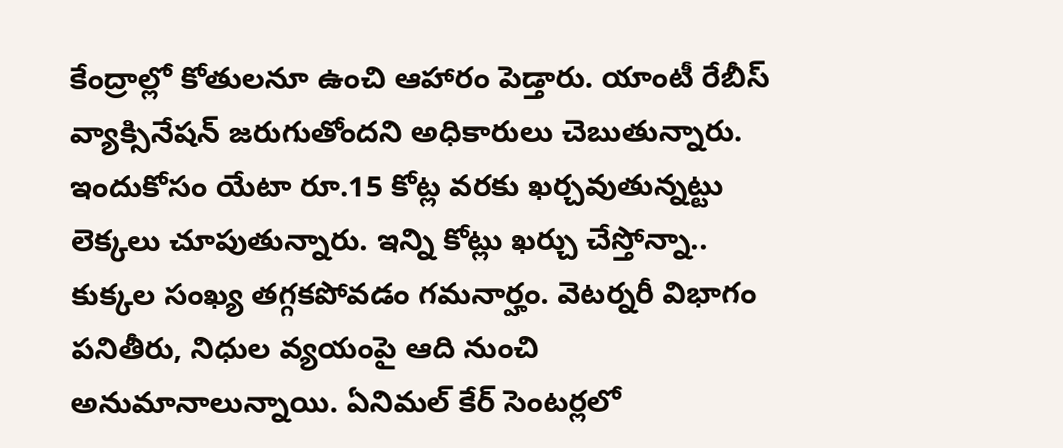కేంద్రాల్లో కోతులనూ ఉంచి ఆహారం పెడ్తారు. యాంటీ రేబీస్‌ వ్యాక్సినేషన్‌ జరుగుతోందని అధికారులు చెబుతున్నారు. ఇందుకోసం యేటా రూ.15 కోట్ల వరకు ఖర్చవుతున్నట్టు లెక్కలు చూపుతున్నారు. ఇన్ని కోట్లు ఖర్చు చేస్తోన్నా.. కుక్కల సంఖ్య తగ్గకపోవడం గమనార్హం. వెటర్నరీ విభాగం పనితీరు, నిధుల వ్యయంపై ఆది నుంచి అనుమానాలున్నాయి. ఏనిమల్‌ కేర్‌ సెంటర్లలో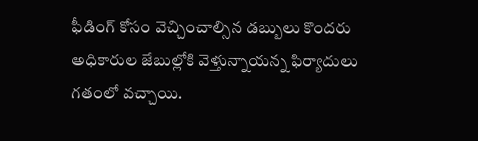ఫీడింగ్‌ కోసం వెచ్చించాల్సిన డబ్బులు కొందరు అధికారుల జేబుల్లోకి వెళ్తున్నాయన్న ఫిర్యాదులు గతంలో వచ్చాయి.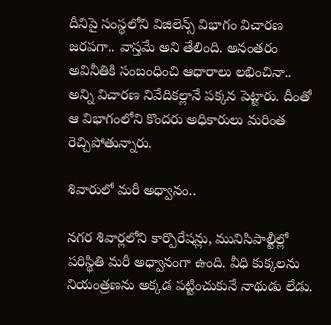దీనిపై సంస్థలోని విజిలెన్స్‌ విభాగం విచారణ జరపగా.. వాస్తమే అని తేలింది. అనంతరం అవినీతికి సంబంధించి ఆధారాలు లభించినా.. అన్ని విచారణ నివేదికల్లానే పక్కన పెట్టారు. దీంతో ఆ విభాగంలోని కొందరు అధికారులు మరింత రెచ్చిపోతున్నారు.

శివారులో మరీ అధ్వానం..

నగర శివార్లలోని కార్పొరేషన్లు, మునిసిపాల్టీల్లో పరిస్థితి మరీ అధ్వానంగా ఉంది. వీధి కుక్కలను నియంత్రణను అక్కడ పట్టించుకునే నాథుడు లేడు.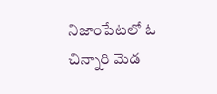నిజాంపేటలో ఓ చిన్నారి మెడ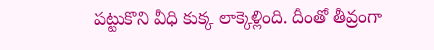పట్టుకొని వీధి కుక్క లాక్కెళ్లింది. దీంతో తీవ్రంగా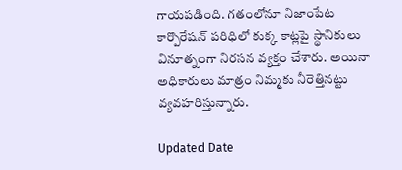గాయపడింది. గతంలోనూ నిజాంపేట కార్పొరేషన్‌ పరిధిలో కుక్క కాట్లపై స్థానికులు వినూత్నంగా నిరసన వ్యక్తం చేశారు. అయినా అధికారులు మాత్రం నిమ్మకు నీరెత్తినట్టు వ్యవహరిస్తున్నారు.

Updated Date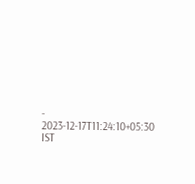- 2023-12-17T11:24:10+05:30 IST